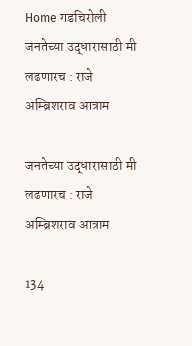Home गडचिरोली जनतेच्या उद्धारासाठी मी लढणारच : राजे अम्ब्रिशराव आत्राम

जनतेच्या उद्धारासाठी मी लढणारच : राजे अम्ब्रिशराव आत्राम

134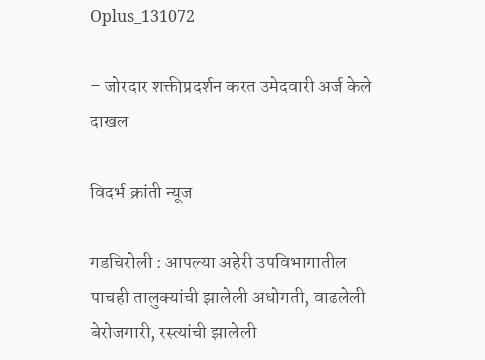Oplus_131072

– जोरदार शक्तीप्रदर्शन करत उमेदवारी अर्ज केले दाखल

विदर्भ क्रांती न्यूज

गडचिरोली : आपल्या अहेरी उपविभागातील पाचही तालुक्यांची झालेली अधोगती, वाढलेली बेरोजगारी, रस्त्यांची झालेली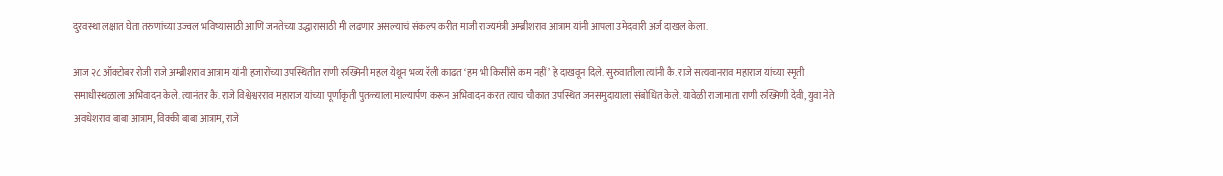दुरवस्था लक्षात घेता तरुणांच्या उज्वल भविष्यासाठी आणि जनतेच्या उद्धारासाठी मी लढणार असल्याचं संकल्प करीत माजी राज्यमंत्री अम्ब्रीशराव आत्राम यांनी आपला उमेदवारी अर्ज दाखल केला.

आज २८ ऑक्टोबर रोजी राजे अम्ब्रीशराव आत्राम यांनी हजारोंच्या उपस्थितीत राणी रुख्मिनी महल येथून भव्य रॅली काढत ‘हम भी किसींसे कम नहीं’ हे दाखवून दिले. सुरुवातीला त्यांनी कै. राजे सत्यवानराव महाराज यांच्या स्मृती समाधीस्थळाला अभिवादन केले. त्यानंतर कै. राजे विश्वेश्वरराव महाराज यांच्या पूर्णाकृती पुतळ्याला माल्यार्पण करून अभिवादन करत त्याच चौकात उपस्थित जनसमुदायाला संबोधित केले. यावेळी राजामाता राणी रुख्मिणी देवी, युवा नेते अवधेशराव बाबा आत्राम, विक्की बाबा आत्राम, राजे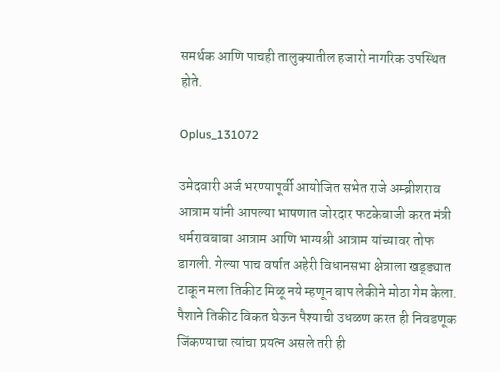समर्थक आणि पाचही तालुक्यातील हजारो नागरिक उपस्थित होते.

Oplus_131072

उमेदवारी अर्ज भरण्यापूर्वी आयोजित सभेत राजे अम्ब्रीशराव आत्राम यांनी आपल्या भाषणात जोरदार फटकेबाजी करत मंत्री धर्मरावबाबा आत्राम आणि भाग्यश्री आत्राम यांच्यावर तोफ डागली. गेल्या पाच वर्षात अहेरी विधानसभा क्षेत्राला खड्ड्यात टाकून मला तिकीट मिळू नये म्हणून बाप लेकीने मोठा गेम केला. पैशाने तिकीट विकत घेऊन पैश्याची उधळण करत ही निवडणूक जिंकण्याचा त्यांचा प्रयत्न असले तरी ही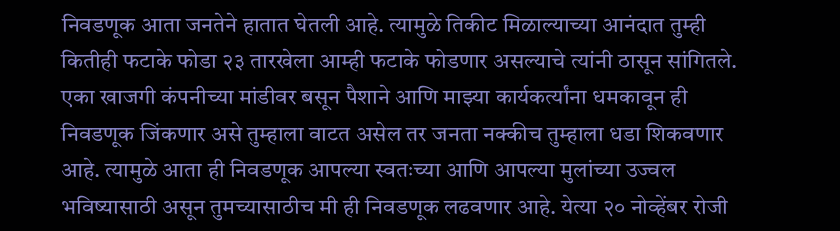निवडणूक आता जनतेने हातात घेतली आहे. त्यामुळे तिकीट मिळाल्याच्या आनंदात तुम्ही कितीही फटाके फोडा २३ तारखेला आम्ही फटाके फोडणार असल्याचे त्यांनी ठासून सांगितले. एका खाजगी कंपनीच्या मांडीवर बसून पैशाने आणि माझ्या कार्यकर्त्यांना धमकावून ही निवडणूक जिंकणार असे तुम्हाला वाटत असेल तर जनता नक्कीच तुम्हाला धडा शिकवणार आहे. त्यामुळे आता ही निवडणूक आपल्या स्वतःच्या आणि आपल्या मुलांच्या उज्वल भविष्यासाठी असून तुमच्यासाठीच मी ही निवडणूक लढवणार आहे. येत्या २० नोव्हेंबर रोजी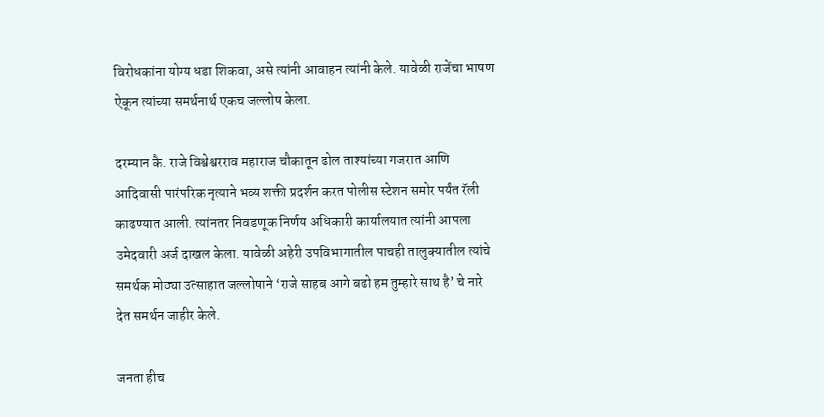विरोधकांना योग्य धडा शिकवा, असे त्यांनी आवाहन त्यांनी केले. यावेळी राजेंचा भाषण ऐकून त्यांच्या समर्थनार्थ एकच जल्लोष केला.

दरम्यान कै. राजे विश्वेश्वरराव महाराज चौकातून ढोल ताश्यांच्या गजरात आणि आदिवासी पारंपरिक नृत्याने भव्य शक्ती प्रदर्शन करत पोलीस स्टेशन समोर पर्यंत रॅली काढण्यात आली. त्यांनतर निवडणूक निर्णय अधिकारी कार्यालयात त्यांनी आपला उमेदवारी अर्ज दाखल केला. यावेळी अहेरी उपविभागातील पाचही तालुक्यातील त्यांचे समर्थक मोठ्या उत्साहात जल्लोषाने ‘राजे साहब आगे बढो हम तुम्हारे साथ है’ चे नारे देत समर्थन जाहीर केले.

जनता हीच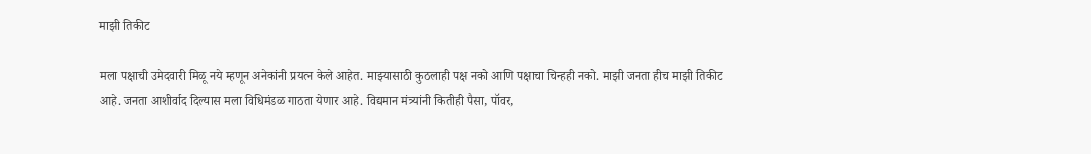माझी तिकीट

मला पक्षाची उमेदवारी मिळू नये म्हणून अनेकांनी प्रयत्न केले आहेत. माझ्यासाठी कुठलाही पक्ष नको आणि पक्षाचा चिन्हही नको. माझी जनता हीच माझी तिकीट आहे. जनता आशीर्वाद दिल्यास मला विधिमंडळ गाठता येणार आहे. विद्यमान मंत्र्यांनी कितीही पैसा, पॉवर,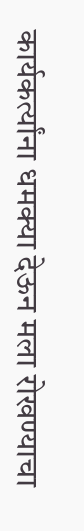कार्यकर्त्यांना धमक्या देऊन मला रोखण्याचा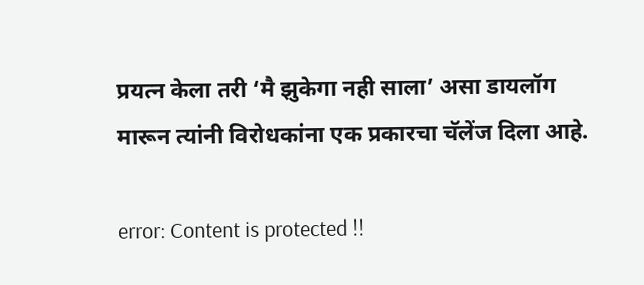प्रयत्न केला तरी ‘मै झुकेगा नही साला’ असा डायलॉग मारून त्यांनी विरोधकांना एक प्रकारचा चॅलेंज दिला आहे.

error: Content is protected !!